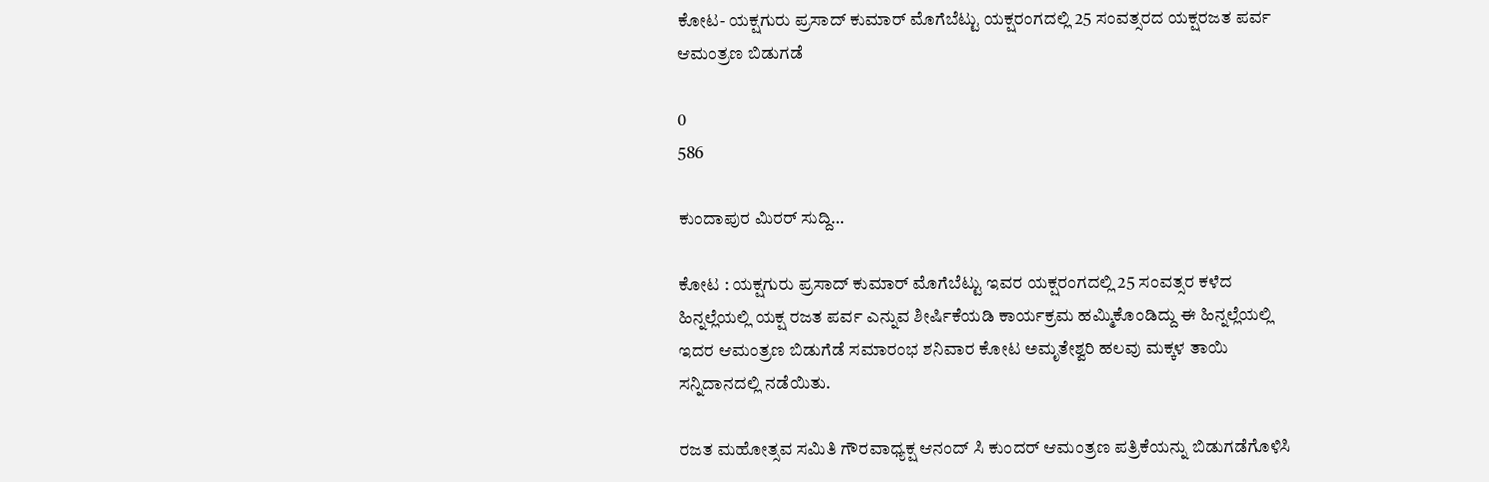ಕೋಟ- ಯಕ್ಷಗುರು ಪ್ರಸಾದ್ ಕುಮಾರ್ ಮೊಗೆಬೆಟ್ಟು ಯಕ್ಷರಂಗದಲ್ಲಿ 25 ಸಂವತ್ಸರದ ಯಕ್ಷರಜತ ಪರ್ವ ಆಮಂತ್ರಣ ಬಿಡುಗಡೆ

0
586

ಕುಂದಾಪುರ ಮಿರರ್ ಸುದ್ದಿ…

ಕೋಟ : ಯಕ್ಷಗುರು ಪ್ರಸಾದ್ ಕುಮಾರ್ ಮೊಗೆಬೆಟ್ಟು ಇವರ ಯಕ್ಷರಂಗದಲ್ಲಿ 25 ಸಂವತ್ಸರ ಕಳೆದ ಹಿನ್ನಲ್ಲೆಯಲ್ಲಿ ಯಕ್ಷ ರಜತ ಪರ್ವ ಎನ್ನುವ ಶೀರ್ಷಿಕೆಯಡಿ ಕಾರ್ಯಕ್ರಮ ಹಮ್ಮಿಕೊಂಡಿದ್ದು ಈ ಹಿನ್ನಲ್ಲೆಯಲ್ಲಿ ಇದರ ಆಮಂತ್ರಣ ಬಿಡುಗೆಡೆ ಸಮಾರಂಭ ಶನಿವಾರ ಕೋಟ ಅಮೃತೇಶ್ವರಿ ಹಲವು ಮಕ್ಕಳ ತಾಯಿ ಸನ್ನಿದಾನದಲ್ಲಿ ನಡೆಯಿತು.

ರಜತ ಮಹೋತ್ಸವ ಸಮಿತಿ ಗೌರವಾಧ್ಯಕ್ಷ ಆನಂದ್ ಸಿ ಕುಂದರ್ ಆಮಂತ್ರಣ ಪತ್ರಿಕೆಯನ್ನು ಬಿಡುಗಡೆಗೊಳಿಸಿ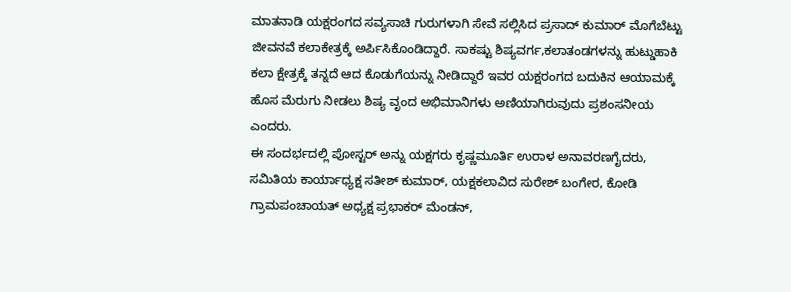ಮಾತನಾಡಿ ಯಕ್ಷರಂಗದ ಸವ್ಯಸಾಚಿ ಗುರುಗಳಾಗಿ ಸೇವೆ ಸಲ್ಲಿಸಿದ ಪ್ರಸಾದ್ ಕುಮಾರ್ ಮೊಗೆಬೆಟ್ಟು ಜೀವನವೆ ಕಲಾಕೇತ್ರಕ್ಕೆ ಅರ್ಪಿಸಿಕೊಂಡಿದ್ದಾರೆ. ಸಾಕಷ್ಟು ಶಿಷ್ಯವರ್ಗ,ಕಲಾತಂಡಗಳನ್ನು ಹುಟ್ಡುಹಾಕಿ ಕಲಾ ಕ್ಷೇತ್ರಕ್ಕೆ ತನ್ನದೆ ಆದ ಕೊಡುಗೆಯನ್ನು ನೀಡಿದ್ದಾರೆ ಇವರ ಯಕ್ಷರಂಗದ ಬದುಕಿನ ಆಯಾಮಕ್ಕೆ ಹೊಸ ಮೆರುಗು ನೀಡಲು ಶಿಷ್ಯ ವೃಂದ ಅಭಿಮಾನಿಗಳು ಅಣಿಯಾಗಿರುವುದು ಪ್ರಶಂಸನೀಯ ಎಂದರು.
ಈ ಸಂದರ್ಭದಲ್ಲಿ ಪೋಸ್ಟರ್ ಅನ್ನು ಯಕ್ಷಗರು ಕೃಷ್ಣಮೂರ್ತಿ ಉರಾಳ ಅನಾವರಣಗೈದರು,
ಸಮಿತಿಯ ಕಾರ್ಯಾಧ್ಯಕ್ಷ ಸತೀಶ್ ಕುಮಾರ್, ಯಕ್ಷಕಲಾವಿದ ಸುರೇಶ್ ಬಂಗೇರ, ಕೋಡಿ ಗ್ರಾಮಪಂಚಾಯತ್ ಅಧ್ಯಕ್ಷ ಪ್ರಭಾಕರ್ ಮೆಂಡನ್,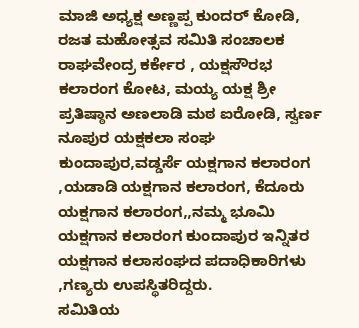ಮಾಜಿ ಅಧ್ಯಕ್ಷ ಅಣ್ಣಪ್ಪ ಕುಂದರ್ ಕೋಡಿ, ರಜತ ಮಹೋತ್ಸವ ಸಮಿತಿ ಸಂಚಾಲಕ ರಾಘವೇಂದ್ರ ಕರ್ಕೇರ , ಯಕ್ಷಸೌರಭ ಕಲಾರಂಗ ಕೋಟ, ಮಯ್ಯ ಯಕ್ಷ ಶ್ರೀ ಪ್ರತಿಷ್ಠಾನ ಅಣಲಾಡಿ ಮಠ ಐರೋಡಿ, ಸ್ವರ್ಣ ನೂಪುರ ಯಕ್ಷಕಲಾ ಸಂಘ ಕುಂದಾಪುರ,ವಡ್ಡರ್ಸೆ ಯಕ್ಷಗಾನ ಕಲಾರಂಗ ,ಯಡಾಡಿ ಯಕ್ಷಗಾನ ಕಲಾರಂಗ, ಕೆದೂರು ಯಕ್ಷಗಾನ ಕಲಾರಂಗ,,ನಮ್ಮ ಭೂಮಿ ಯಕ್ಷಗಾನ ಕಲಾರಂಗ ಕುಂದಾಪುರ ಇನ್ನಿತರ ಯಕ್ಷಗಾನ ಕಲಾಸಂಘದ ಪದಾಧಿಕಾರಿಗಳು ,ಗಣ್ಯರು ಉಪಸ್ಥಿತರಿದ್ದರು.
ಸಮಿತಿಯ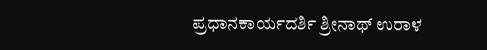ಪ್ರಧಾನಕಾರ್ಯದರ್ಶಿ ಶ್ರೀನಾಥ್ ಉರಾಳ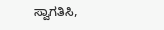ಸ್ವಾಗತಿಸಿ,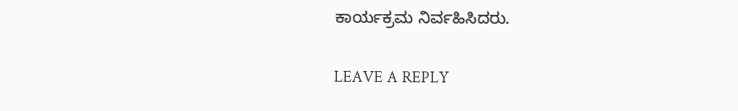ಕಾರ್ಯಕ್ರಮ ನಿರ್ವಹಿಸಿದರು.

LEAVE A REPLY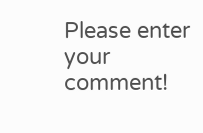Please enter your comment!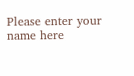Please enter your name here